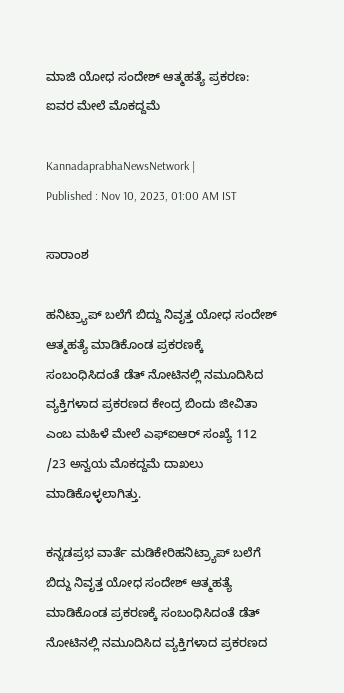ಮಾಜಿ ಯೋಧ ಸಂದೇಶ್ ಆತ್ಮಹತ್ಯೆ ಪ್ರಕರಣ: ಐವರ ಮೇಲೆ ಮೊಕದ್ದಮೆ

KannadaprabhaNewsNetwork |
Published : Nov 10, 2023, 01:00 AM IST

ಸಾರಾಂಶ

ಹನಿಟ್ರ್ಯಾಪ್ ಬಲೆಗೆ ಬಿದ್ದು ನಿವೃತ್ತ ಯೋಧ ಸಂದೇಶ್ ಆತ್ಮಹತ್ಯೆ ಮಾಡಿಕೊಂಡ ಪ್ರಕರಣಕ್ಕೆ ಸಂಬಂಧಿಸಿದಂತೆ ಡೆತ್ ನೋಟಿನಲ್ಲಿ ನಮೂದಿಸಿದ ವ್ಯಕ್ತಿಗಳಾದ ಪ್ರಕರಣದ ಕೇಂದ್ರ ಬಿಂದು ಜೀವಿತಾ ಎಂಬ ಮಹಿಳೆ ಮೇಲೆ ಎಫ್‌ಐಆರ್ ಸಂಖ್ಯೆ 112 /23 ಅನ್ವಯ ಮೊಕದ್ದಮೆ ದಾಖಲು ಮಾಡಿಕೊಳ್ಳಲಾಗಿತ್ತು.

ಕನ್ನಡಪ್ರಭ ವಾರ್ತೆ ಮಡಿಕೇರಿಹನಿಟ್ರ್ಯಾಪ್ ಬಲೆಗೆ ಬಿದ್ದು ನಿವೃತ್ತ ಯೋಧ ಸಂದೇಶ್ ಆತ್ಮಹತ್ಯೆ ಮಾಡಿಕೊಂಡ ಪ್ರಕರಣಕ್ಕೆ ಸಂಬಂಧಿಸಿದಂತೆ ಡೆತ್ ನೋಟಿನಲ್ಲಿ ನಮೂದಿಸಿದ ವ್ಯಕ್ತಿಗಳಾದ ಪ್ರಕರಣದ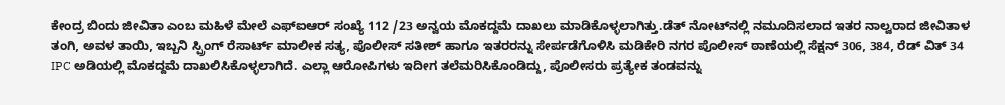ಕೇಂದ್ರ ಬಿಂದು ಜೀವಿತಾ ಎಂಬ ಮಹಿಳೆ ಮೇಲೆ ಎಫ್‌ಐಆರ್ ಸಂಖ್ಯೆ 112 /23 ಅನ್ವಯ ಮೊಕದ್ದಮೆ ದಾಖಲು ಮಾಡಿಕೊಳ್ಳಲಾಗಿತ್ತು.ಡೆತ್ ನೋಟ್‌ನಲ್ಲಿ ನಮೂದಿಸಲಾದ ಇತರ ನಾಲ್ವರಾದ ಜೀವಿತಾಳ ತಂಗಿ, ಅವಳ ತಾಯಿ, ಇಬ್ಬನಿ ಸ್ಪ್ರಿಂಗ್ ರೆಸಾರ್ಟ್ ಮಾಲೀಕ ಸತ್ಯ, ಪೊಲೀಸ್ ಸತೀಶ್ ಹಾಗೂ ಇತರರನ್ನು ಸೇರ್ಪಡೆಗೊಳಿಸಿ ಮಡಿಕೇರಿ ನಗರ ಪೊಲೀಸ್ ಠಾಣೆಯಲ್ಲಿ ಸೆಕ್ಷನ್ 306, 384, ರೆಡ್ ವಿತ್ 34 IPC ಅಡಿಯಲ್ಲಿ ಮೊಕದ್ದಮೆ ದಾಖಲಿಸಿಕೊಳ್ಳಲಾಗಿದೆ. ಎಲ್ಲಾ ಆರೋಪಿಗಳು ಇದೀಗ ತಲೆಮರಿಸಿಕೊಂಡಿದ್ದು, ಪೊಲೀಸರು ಪ್ರತ್ಯೇಕ ತಂಡವನ್ನು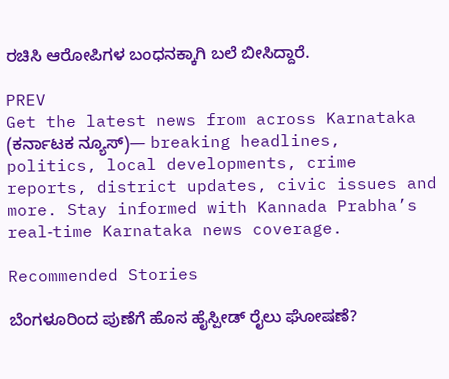ರಚಿಸಿ ಆರೋಪಿಗಳ ಬಂಧನಕ್ಕಾಗಿ ಬಲೆ ಬೀಸಿದ್ದಾರೆ.

PREV
Get the latest news from across Karnataka (ಕರ್ನಾಟಕ ನ್ಯೂಸ್)— breaking headlines, politics, local developments, crime reports, district updates, civic issues and more. Stay informed with Kannada Prabha’s real‑time Karnataka news coverage.

Recommended Stories

ಬೆಂಗಳೂರಿಂದ ಪುಣೆಗೆ ಹೊಸ ಹೈಸ್ಪೀಡ್‌ ರೈಲು ಘೋಷಣೆ?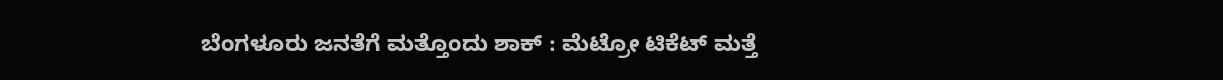ಬೆಂಗಳೂರು ಜನತೆಗೆ ಮತ್ತೊಂದು ಶಾಕ್ : ಮೆಟ್ರೋ ಟಿಕೆಟ್‌ ಮತ್ತೆ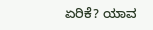ಏರಿಕೆ? ಯಾವ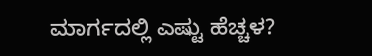ಮಾರ್ಗದಲ್ಲಿ ಎಷ್ಟು ಹೆಚ್ಚಳ?